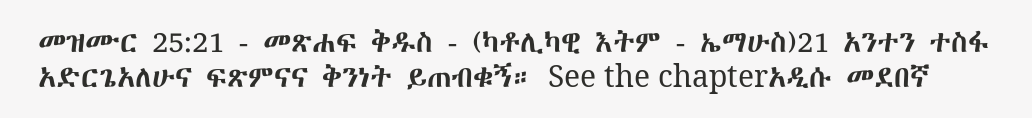መዝሙር 25:21 - መጽሐፍ ቅዱስ - (ካቶሊካዊ እትም - ኤማሁስ)21 አንተን ተስፋ አድርጌአለሁና ፍጽምናና ቅንነት ይጠብቁኝ። See the chapterአዲሱ መደበኛ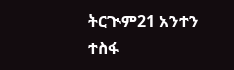ትርጒም21 አንተን ተስፋ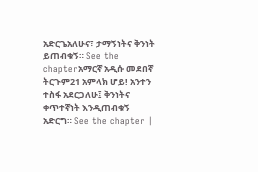አድርጌአለሁና፣ ታማኝነትና ቅንነት ይጠብቁኝ። See the chapterአማርኛ አዲሱ መደበኛ ትርጉም21 አምላክ ሆይ! አንተን ተስፋ አደርጋለሁ፤ ቅንነትና ቀጥተኛነት እንዲጠብቁኝ አድርግ። See the chapter |